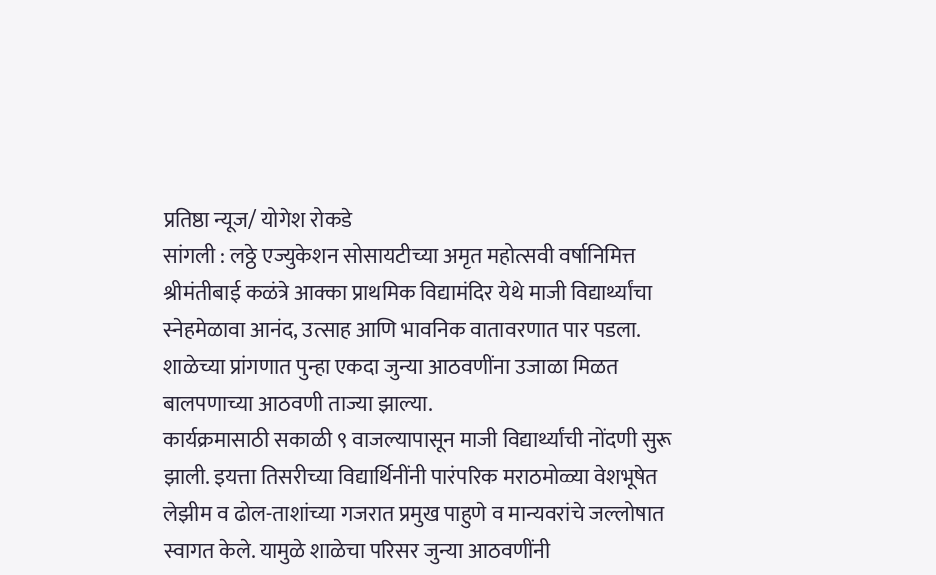प्रतिष्ठा न्यूज/ योगेश रोकडे
सांगली : लठ्ठे एज्युकेशन सोसायटीच्या अमृत महोत्सवी वर्षानिमित्त श्रीमंतीबाई कळंत्रे आक्का प्राथमिक विद्यामंदिर येथे माजी विद्यार्थ्यांचा स्नेहमेळावा आनंद, उत्साह आणि भावनिक वातावरणात पार पडला. शाळेच्या प्रांगणात पुन्हा एकदा जुन्या आठवणींना उजाळा मिळत बालपणाच्या आठवणी ताज्या झाल्या.
कार्यक्रमासाठी सकाळी ९ वाजल्यापासून माजी विद्यार्थ्यांची नोंदणी सुरू झाली. इयत्ता तिसरीच्या विद्यार्थिनींनी पारंपरिक मराठमोळ्या वेशभूषेत लेझीम व ढोल-ताशांच्या गजरात प्रमुख पाहुणे व मान्यवरांचे जल्लोषात स्वागत केले. यामुळे शाळेचा परिसर जुन्या आठवणींनी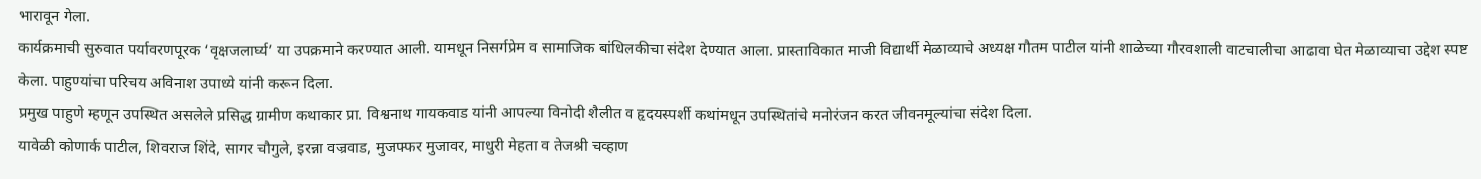भारावून गेला.
कार्यक्रमाची सुरुवात पर्यावरणपूरक ‘वृक्षजलार्घ्य’ या उपक्रमाने करण्यात आली. यामधून निसर्गप्रेम व सामाजिक बांधिलकीचा संदेश देण्यात आला. प्रास्ताविकात माजी विद्यार्थी मेळाव्याचे अध्यक्ष गौतम पाटील यांनी शाळेच्या गौरवशाली वाटचालीचा आढावा घेत मेळाव्याचा उद्देश स्पष्ट केला. पाहुण्यांचा परिचय अविनाश उपाध्ये यांनी करून दिला.
प्रमुख पाहुणे म्हणून उपस्थित असलेले प्रसिद्ध ग्रामीण कथाकार प्रा. विश्वनाथ गायकवाड यांनी आपल्या विनोदी शैलीत व हृदयस्पर्शी कथांमधून उपस्थितांचे मनोरंजन करत जीवनमूल्यांचा संदेश दिला.
यावेळी कोणार्क पाटील, शिवराज शिंदे, सागर चौगुले, इरन्ना वज्रवाड, मुजफ्फर मुजावर, माधुरी मेहता व तेजश्री चव्हाण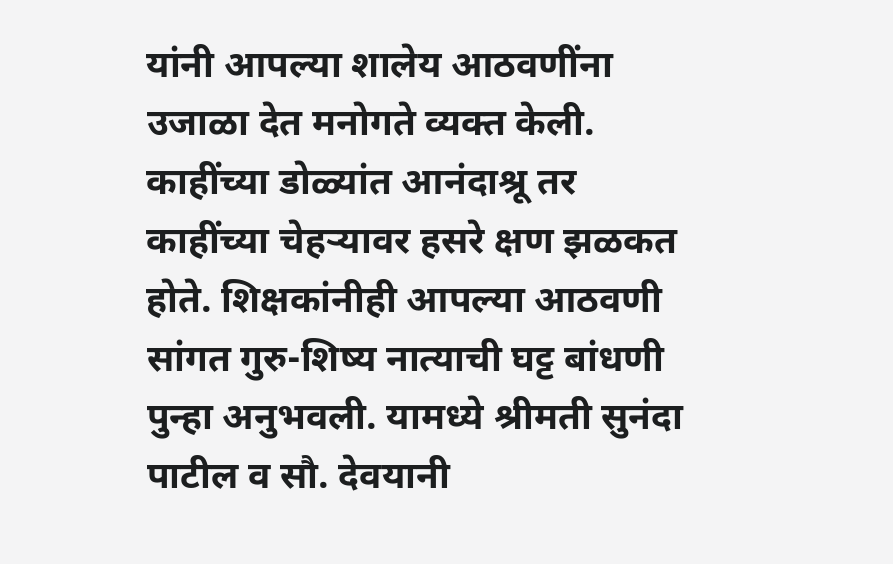यांनी आपल्या शालेय आठवणींना उजाळा देत मनोगते व्यक्त केली. काहींच्या डोळ्यांत आनंदाश्रू तर काहींच्या चेहऱ्यावर हसरे क्षण झळकत होते. शिक्षकांनीही आपल्या आठवणी सांगत गुरु-शिष्य नात्याची घट्ट बांधणी पुन्हा अनुभवली. यामध्ये श्रीमती सुनंदा पाटील व सौ. देवयानी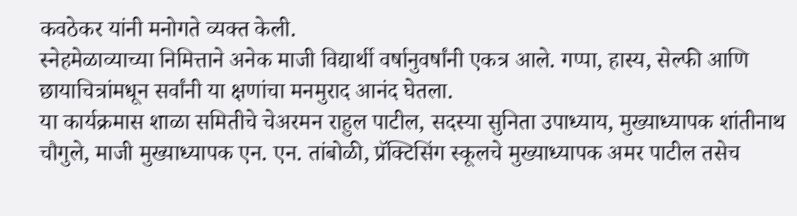कवठेकर यांनी मनोगते व्यक्त केली.
स्नेहमेळाव्याच्या निमित्ताने अनेक माजी विद्यार्थी वर्षानुवर्षांनी एकत्र आले. गप्पा, हास्य, सेल्फी आणि छायाचित्रांमधून सर्वांनी या क्षणांचा मनमुराद आनंद घेतला.
या कार्यक्रमास शाळा समितीचे चेअरमन राहुल पाटील, सदस्या सुनिता उपाध्याय, मुख्याध्यापक शांतीनाथ चौगुले, माजी मुख्याध्यापक एन. एन. तांबोळी, प्रॅक्टिसिंग स्कूलचे मुख्याध्यापक अमर पाटील तसेच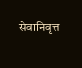सेवानिवृत्त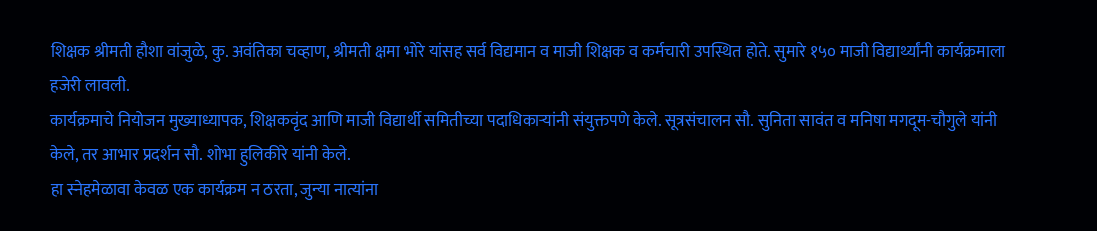शिक्षक श्रीमती हौशा वांजुळे, कु. अवंतिका चव्हाण, श्रीमती क्षमा भोरे यांसह सर्व विद्यमान व माजी शिक्षक व कर्मचारी उपस्थित होते. सुमारे १५० माजी विद्यार्थ्यांनी कार्यक्रमाला हजेरी लावली.
कार्यक्रमाचे नियोजन मुख्याध्यापक, शिक्षकवृंद आणि माजी विद्यार्थी समितीच्या पदाधिकाऱ्यांनी संयुक्तपणे केले. सूत्रसंचालन सौ. सुनिता सावंत व मनिषा मगदूम-चौगुले यांनी केले, तर आभार प्रदर्शन सौ. शोभा हुलिकीरे यांनी केले.
हा स्नेहमेळावा केवळ एक कार्यक्रम न ठरता, जुन्या नात्यांना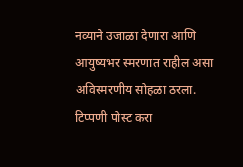नव्याने उजाळा देणारा आणि आयुष्यभर स्मरणात राहील असा अविस्मरणीय सोहळा ठरला.
टिप्पणी पोस्ट करा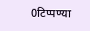0टिप्पण्या